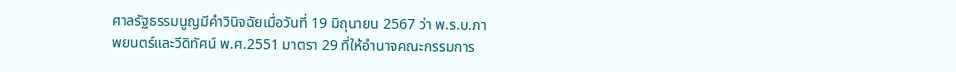ศาลรัฐธรรมนูญมีคำวินิจฉัยเมื่อวันที่ 19 มิถุนายน 2567 ว่า พ.ร.บ.ภาพยนตร์และวีดิทัศน์ พ.ศ.2551 มาตรา 29 ที่ให้อำนาจคณะกรรมการ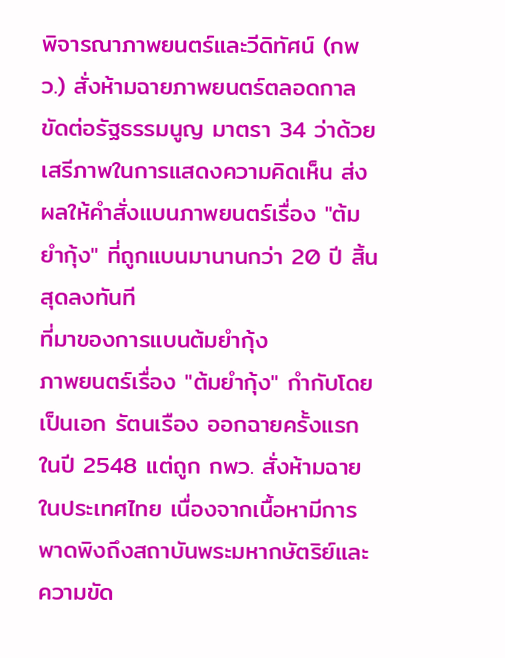พิจารณาภาพยนตร์และวีดิทัศน์ (กพว.) สั่งห้ามฉายภาพยนตร์ตลอดกาล ขัดต่อรัฐธรรมนูญ มาตรา 34 ว่าด้วยเสรีภาพในการแสดงความคิดเห็น ส่งผลให้คำสั่งแบนภาพยนตร์เรื่อง "ต้มยำกุ้ง" ที่ถูกแบนมานานกว่า 20 ปี สิ้นสุดลงทันที
ที่มาของการแบนต้มยำกุ้ง
ภาพยนตร์เรื่อง "ต้มยำกุ้ง" กำกับโดย เป็นเอก รัตนเรือง ออกฉายครั้งแรกในปี 2548 แต่ถูก กพว. สั่งห้ามฉายในประเทศไทย เนื่องจากเนื้อหามีการพาดพิงถึงสถาบันพระมหากษัตริย์และความขัด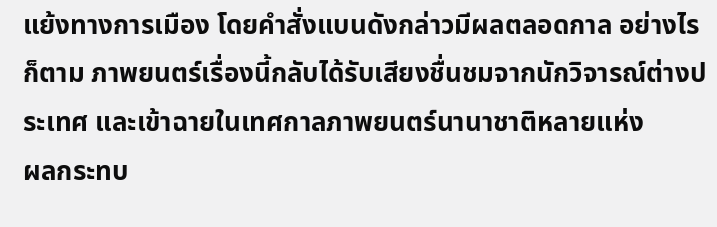แย้งทางการเมือง โดยคำสั่งแบนดังกล่าวมีผลตลอดกาล อย่างไรก็ตาม ภาพยนตร์เรื่องนี้กลับได้รับเสียงชื่นชมจากนักวิจารณ์ต่างประเทศ และเข้าฉายในเทศกาลภาพยนตร์นานาชาติหลายแห่ง
ผลกระทบ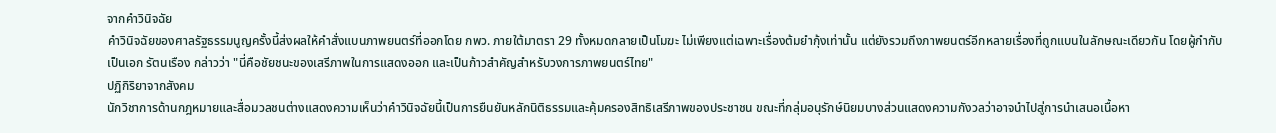จากคำวินิจฉัย
คำวินิจฉัยของศาลรัฐธรรมนูญครั้งนี้ส่งผลให้คำสั่งแบนภาพยนตร์ที่ออกโดย กพว. ภายใต้มาตรา 29 ทั้งหมดกลายเป็นโมฆะ ไม่เพียงแต่เฉพาะเรื่องต้มยำกุ้งเท่านั้น แต่ยังรวมถึงภาพยนตร์อีกหลายเรื่องที่ถูกแบนในลักษณะเดียวกัน โดยผู้กำกับ เป็นเอก รัตนเรือง กล่าวว่า "นี่คือชัยชนะของเสรีภาพในการแสดงออก และเป็นก้าวสำคัญสำหรับวงการภาพยนตร์ไทย"
ปฏิกิริยาจากสังคม
นักวิชาการด้านกฎหมายและสื่อมวลชนต่างแสดงความเห็นว่าคำวินิจฉัยนี้เป็นการยืนยันหลักนิติธรรมและคุ้มครองสิทธิเสรีภาพของประชาชน ขณะที่กลุ่มอนุรักษ์นิยมบางส่วนแสดงความกังวลว่าอาจนำไปสู่การนำเสนอเนื้อหา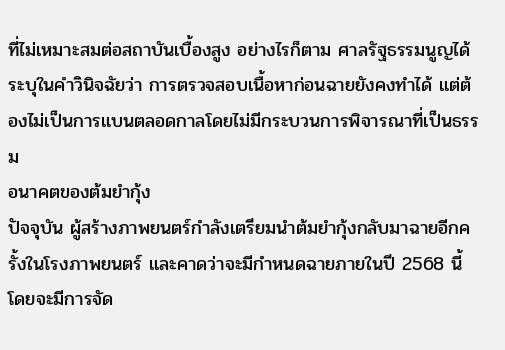ที่ไม่เหมาะสมต่อสถาบันเบื้องสูง อย่างไรก็ตาม ศาลรัฐธรรมนูญได้ระบุในคำวินิจฉัยว่า การตรวจสอบเนื้อหาก่อนฉายยังคงทำได้ แต่ต้องไม่เป็นการแบนตลอดกาลโดยไม่มีกระบวนการพิจารณาที่เป็นธรรม
อนาคตของต้มยำกุ้ง
ปัจจุบัน ผู้สร้างภาพยนตร์กำลังเตรียมนำต้มยำกุ้งกลับมาฉายอีกครั้งในโรงภาพยนตร์ และคาดว่าจะมีกำหนดฉายภายในปี 2568 นี้ โดยจะมีการจัด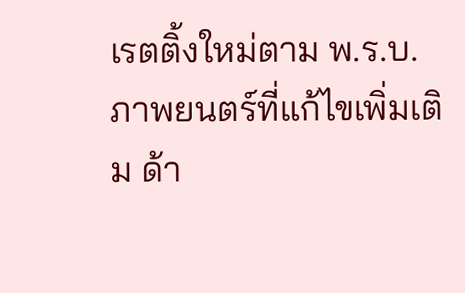เรตติ้งใหม่ตาม พ.ร.บ.ภาพยนตร์ที่แก้ไขเพิ่มเติม ด้า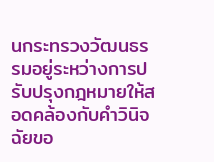นกระทรวงวัฒนธรรมอยู่ระหว่างการปรับปรุงกฎหมายให้สอดคล้องกับคำวินิจฉัยขอ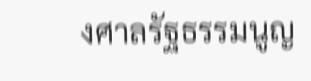งศาลรัฐธรรมนูญ